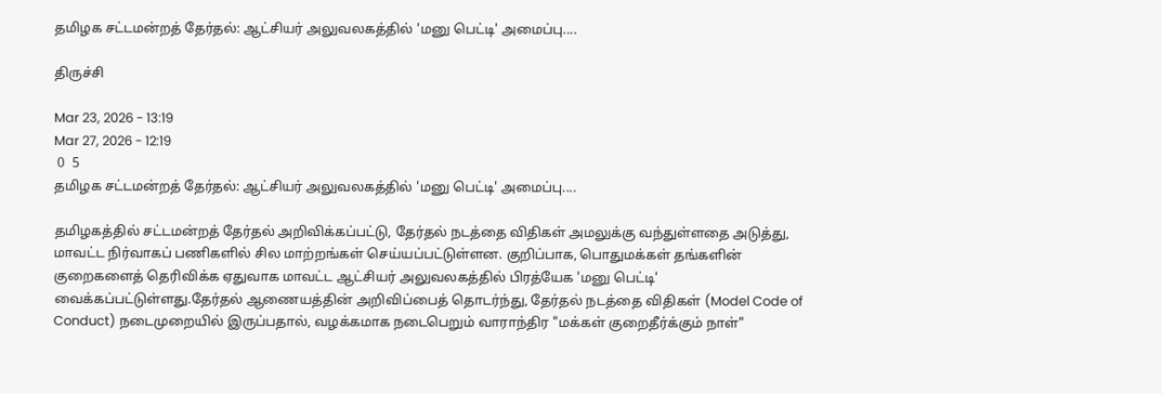தமிழக சட்டமன்றத் தேர்தல்: ஆட்சியர் அலுவலகத்தில் 'மனு பெட்டி' அமைப்பு....

திருச்சி

Mar 23, 2026 - 13:19
Mar 27, 2026 - 12:19
 0  5
தமிழக சட்டமன்றத் தேர்தல்: ஆட்சியர் அலுவலகத்தில் 'மனு பெட்டி' அமைப்பு....

தமிழகத்தில் சட்டமன்றத் தேர்தல் அறிவிக்கப்பட்டு, தேர்தல் நடத்தை விதிகள் அமலுக்கு வந்துள்ளதை அடுத்து, மாவட்ட நிர்வாகப் பணிகளில் சில மாற்றங்கள் செய்யப்பட்டுள்ளன. குறிப்பாக, பொதுமக்கள் தங்களின் குறைகளைத் தெரிவிக்க ஏதுவாக மாவட்ட ஆட்சியர் அலுவலகத்தில் பிரத்யேக 'மனு பெட்டி' வைக்கப்பட்டுள்ளது.தேர்தல் ஆணையத்தின் அறிவிப்பைத் தொடர்ந்து, தேர்தல் நடத்தை விதிகள் (Model Code of Conduct) நடைமுறையில் இருப்பதால், வழக்கமாக நடைபெறும் வாராந்திர "மக்கள் குறைதீர்க்கும் நாள்"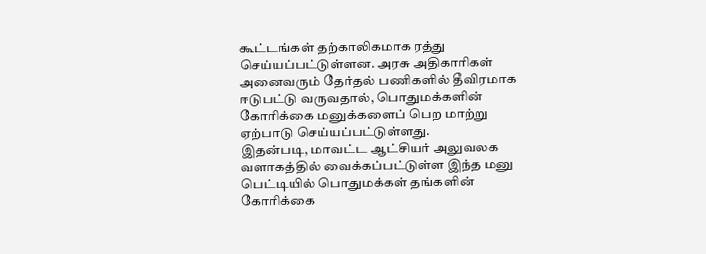கூட்டங்கள் தற்காலிகமாக ரத்து செய்யப்பட்டுள்ளன. அரசு அதிகாரிகள் அனைவரும் தேர்தல் பணிகளில் தீவிரமாக ஈடுபட்டு வருவதால், பொதுமக்களின் கோரிக்கை மனுக்களைப் பெற மாற்று ஏற்பாடு செய்யப்பட்டுள்ளது.
இதன்படி, மாவட்ட ஆட்சியர் அலுவலக வளாகத்தில் வைக்கப்பட்டுள்ள இந்த மனு பெட்டியில் பொதுமக்கள் தங்களின் கோரிக்கை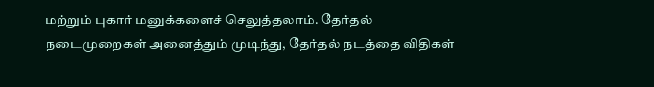மற்றும் புகார் மனுக்களைச் செலுத்தலாம். தேர்தல் நடைமுறைகள் அனைத்தும் முடிந்து, தேர்தல் நடத்தை விதிகள்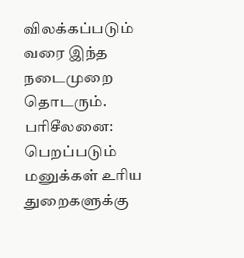விலக்கப்படும் வரை இந்த நடைமுறை தொடரும்.
பரிசீலனை: பெறப்படும் மனுக்கள் உரிய துறைகளுக்கு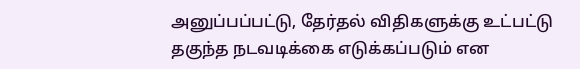அனுப்பப்பட்டு, தேர்தல் விதிகளுக்கு உட்பட்டு தகுந்த நடவடிக்கை எடுக்கப்படும் என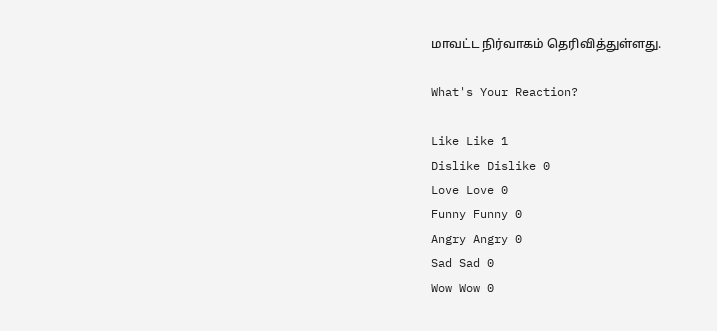மாவட்ட நிர்வாகம் தெரிவித்துள்ளது.

What's Your Reaction?

Like Like 1
Dislike Dislike 0
Love Love 0
Funny Funny 0
Angry Angry 0
Sad Sad 0
Wow Wow 0